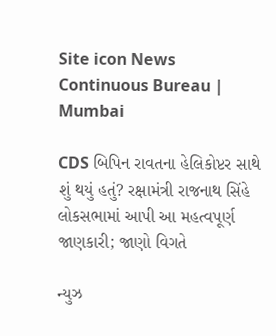Site icon News Continuous Bureau | Mumbai

CDS બિપિન રાવતના હેલિકોપ્ટર સાથે શું થયું હતું? રક્ષામંત્રી રાજનાથ સિંહે લોકસભામાં આપી આ મહત્વપૂર્ણ જાણકારી; જાણો વિગતે

ન્યુઝ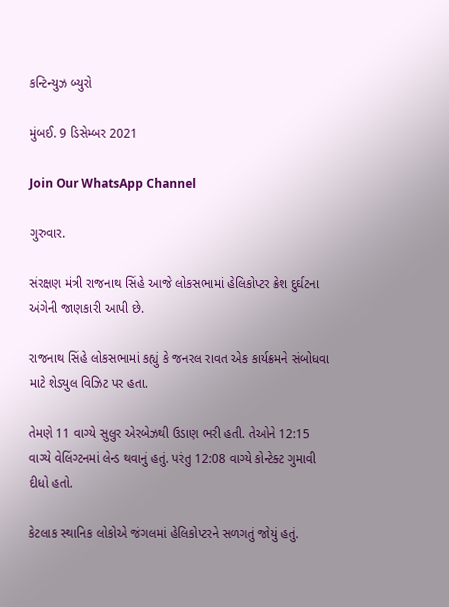કન્ટિન્યુઝ બ્યુરો

મુંબઈ. 9 ડિસેમ્બર 2021

Join Our WhatsApp Channel

ગુરુવાર.

સંરક્ષણ મંત્રી રાજનાથ સિંહે આજે લોકસભામાં હેલિકોપ્ટર ક્રેશ દુર્ઘટના અંગેની જાણકારી આપી છે.

રાજનાથ સિંહે લોકસભામાં કહ્યું કે જનરલ રાવત એક કાર્યક્રમને સંબોધવા માટે શેડ્યુલ વિઝિટ પર હતા.

તેમણે 11 વાગ્યે સુલુર એરબેઝથી ઉડાણ ભરી હતી. તેઓને 12:15 વાગ્યે વેલિંગ્ટનમાં લેન્ડ થવાનું હતું. પરંતુ 12:08 વાગ્યે કોન્ટેક્ટ ગુમાવી દીધો હતો.

કેટલાક સ્થાનિક લોકોએ જંગલમાં હેલિકોપ્ટરને સળગતું જોયું હતું.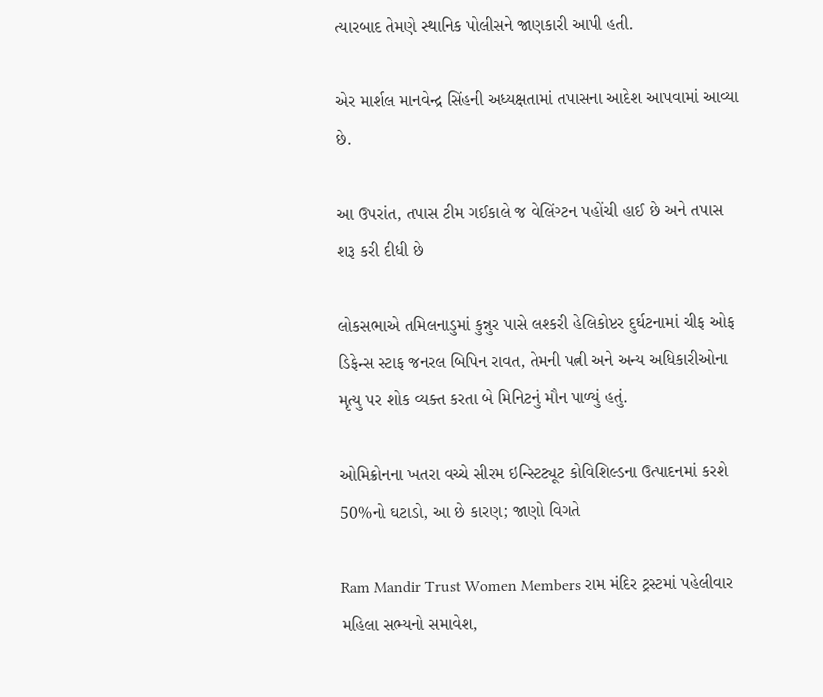ત્યારબાદ તેમણે સ્થાનિક પોલીસને જાણકારી આપી હતી.

એર માર્શલ માનવેન્દ્ર સિંહની અધ્યક્ષતામાં તપાસના આદેશ આપવામાં આવ્યા છે.

આ ઉપરાંત, તપાસ ટીમ ગઈકાલે જ વેલિંગ્ટન પહોંચી હાઈ છે અને તપાસ શરૂ કરી દીધી છે

લોકસભાએ તમિલનાડુમાં કુન્નુર પાસે લશ્કરી હેલિકોપ્ટર દુર્ઘટનામાં ચીફ ઓફ ડિફેન્સ સ્ટાફ જનરલ બિપિન રાવત, તેમની પત્ની અને અન્ય અધિકારીઓના મૃત્યુ પર શોક વ્યક્ત કરતા બે મિનિટનું મૌન પાળ્યું હતું.

ઓમિક્રોનના ખતરા વચ્ચે સીરમ ઇન્સ્ટિટ્યૂટ કોવિશિલ્ડના ઉત્પાદનમાં કરશે  50%નો ઘટાડો, આ છે કારણ; જાણો વિગતે

Ram Mandir Trust Women Members રામ મંદિર ટ્રસ્ટમાં પહેલીવાર મહિલા સભ્યનો સમાવેશ,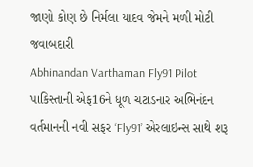જાણો કોણ છે નિર્મલા યાદવ જેમને મળી મોટી જવાબદારી
Abhinandan Varthaman Fly91 Pilot પાકિસ્તાની એફ16ને ધૂળ ચટાડનાર અભિનંદન વર્તમાનની નવી સફર ‘Fly91’ એરલાઇન્સ સાથે શરૂ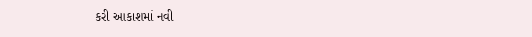કરી આકાશમાં નવી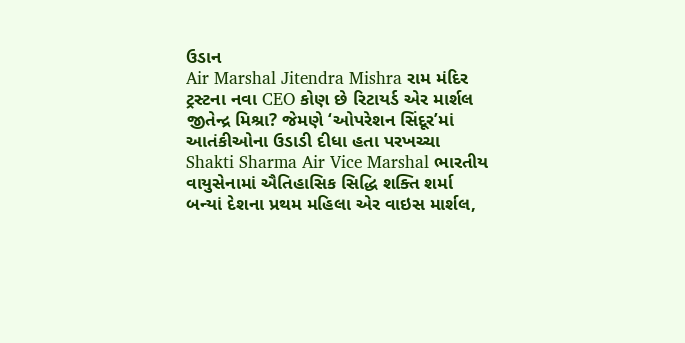ઉડાન
Air Marshal Jitendra Mishra રામ મંદિર ટ્રસ્ટના નવા CEO કોણ છે રિટાયર્ડ એર માર્શલ જીતેન્દ્ર મિશ્રા? જેમણે ‘ઓપરેશન સિંદૂર’માં આતંકીઓના ઉડાડી દીધા હતા પરખચ્ચા
Shakti Sharma Air Vice Marshal ભારતીય વાયુસેનામાં ઐતિહાસિક સિદ્ધિ શક્તિ શર્મા બન્યાં દેશના પ્રથમ મહિલા એર વાઇસ માર્શલ,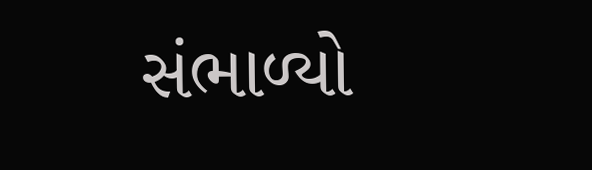સંભાળ્યો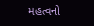મહત્વનો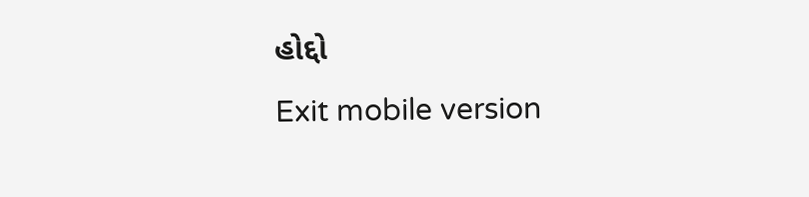હોદ્દો
Exit mobile version